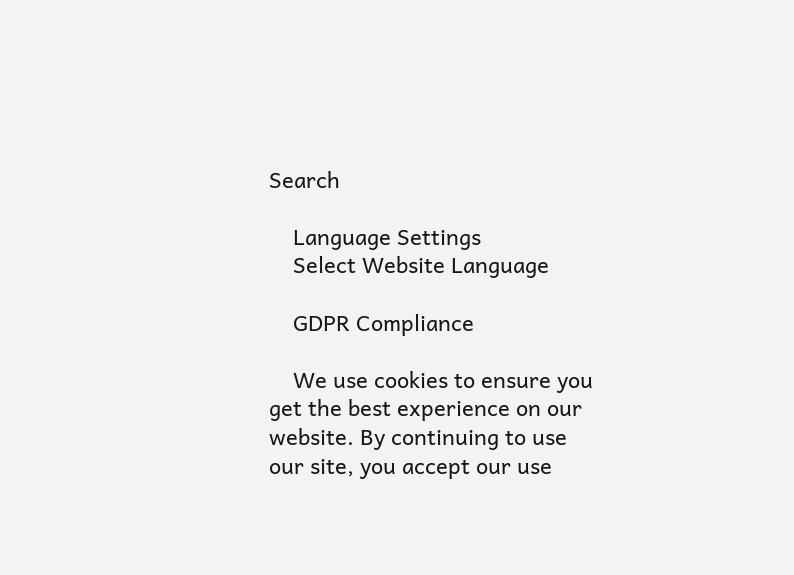Search

    Language Settings
    Select Website Language

    GDPR Compliance

    We use cookies to ensure you get the best experience on our website. By continuing to use our site, you accept our use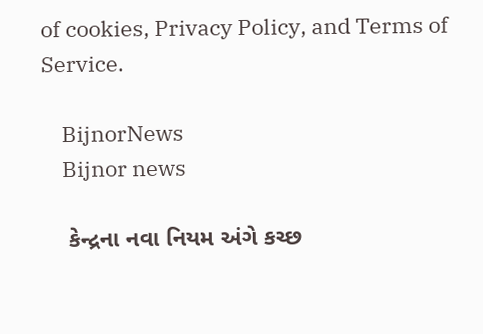of cookies, Privacy Policy, and Terms of Service.

    BijnorNews
    Bijnor news

    કેન્દ્રના નવા નિયમ અંગે કચ્છ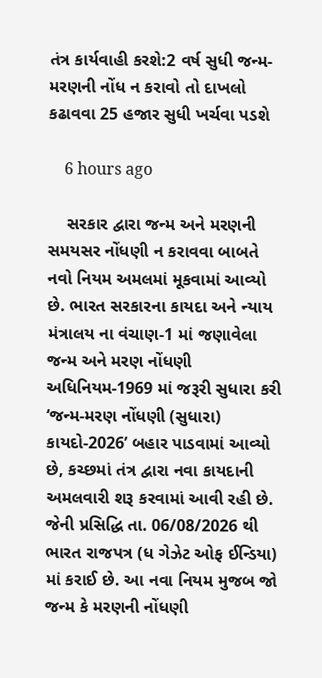તંત્ર કાર્યવાહી કરશે:2 વર્ષ સુધી જન્મ-મરણની નોંધ ન કરાવો તો દાખલો કઢાવવા 25 હજાર સુધી ખર્ચવા પડશે

    6 hours ago

    સરકાર દ્વારા જન્મ અને મરણની સમયસર નોંધણી ન કરાવવા બાબતે નવો નિયમ અમલમાં મૂકવામાં આવ્યો છે. ભારત સરકારના કાયદા અને ન્યાય મંત્રાલય ના વંચાણ-1 માં જણાવેલા જન્મ અને મરણ નોંધણી અધિનિયમ-1969 માં જરૂરી સુધારા કરી ‘જન્મ-મરણ નોંધણી (સુધારા) કાયદો-2026’ બહાર પાડવામાં આવ્યો છે, કચ્છમાં તંત્ર દ્વારા નવા કાયદાની અમલવારી શરૂ કરવામાં આવી રહી છે. જેની પ્રસિદ્ધિ તા. 06/08/2026 થી ભારત રાજપત્ર (ધ ગેઝેટ ઓફ ઈન્ડિયા) માં કરાઈ છે. આ નવા નિયમ મુજબ જો જન્મ કે મરણની નોંધણી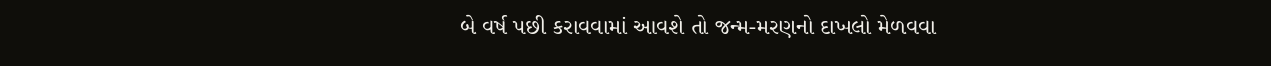બે વર્ષ પછી કરાવવામાં આવશે તો જન્મ-મરણનો દાખલો મેળવવા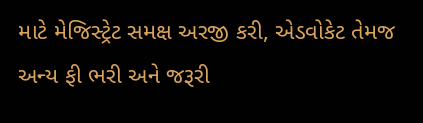માટે મેજિસ્ટ્રેટ સમક્ષ અરજી કરી, એડવોકેટ તેમજ અન્ય ફી ભરી અને જરૂરી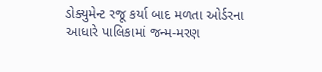ડોક્યુમેન્ટ રજૂ કર્યા બાદ મળતા ઓર્ડરના આધારે પાલિકામાં જન્મ-મરણ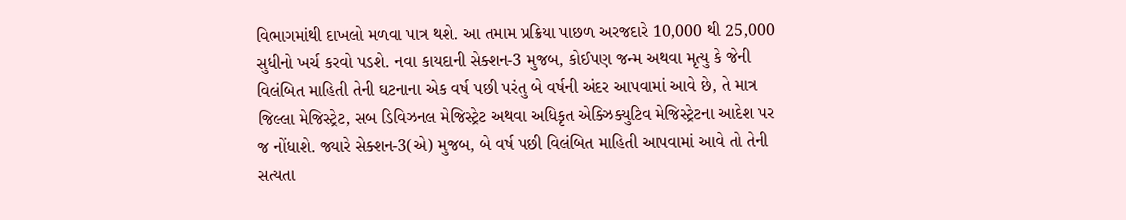વિભાગમાંથી દાખલો મળવા પાત્ર થશે. આ તમામ પ્રક્રિયા પાછળ અરજદારે 10,000 થી 25,000 સુધીનો ખર્ચ કરવો પડશે. નવા કાયદાની સેક્શન-3 મુજબ, કોઈપણ જન્મ અથવા મૃત્યુ કે જેની વિલંબિત માહિતી તેની ઘટનાના એક વર્ષ પછી પરંતુ બે વર્ષની અંદર આપવામાં આવે છે, તે માત્ર જિલ્લા મેજિસ્ટ્રેટ, સબ ડિવિઝનલ મેજિસ્ટ્રેટ અથવા અધિકૃત એક્ઝિક્યુટિવ મેજિસ્ટ્રેટના આદેશ પર જ નોંધાશે. જ્યારે સેક્શન-3(એ) મુજબ, બે વર્ષ પછી વિલંબિત માહિતી આપવામાં આવે તો તેની સત્યતા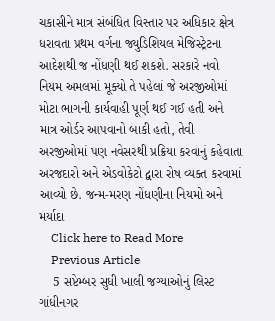ચકાસીને માત્ર સંબંધિત વિસ્તાર પર અધિકાર ક્ષેત્ર ધરાવતા પ્રથમ વર્ગના જ્યુડિશિયલ મેજિસ્ટ્રેટના આદેશથી જ નોંધણી થઈ શકશે. સરકારે નવો નિયમ અમલમાં મૂક્યો તે પહેલાં જે અરજીઓમાં મોટા ભાગની કાર્યવાહી પૂર્ણ થઈ ગઈ હતી અને માત્ર ઓર્ડર આપવાનો બાકી હતો, તેવી અરજીઓમાં પણ નવેસરથી પ્રક્રિયા કરવાનું કહેવાતા અરજદારો અને એડવોકેટો દ્વારા રોષ વ્યક્ત કરવામાં આવ્યો છે. જન્મ-મરણ નોંધણીના નિયમો અને મર્યાદા
    Click here to Read More
    Previous Article
    5 સપ્ટેમ્બર સુધી ખાલી જગ્યાઓનું લિસ્ટ ગાંધીનગર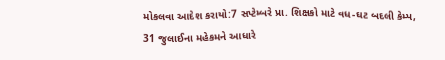મોકલવા આદેશ કરાયો:7 સપ્ટેમ્બરે પ્રા. શિક્ષકો માટે વધ-ઘટ બદલી કેમ્પ, 31 જુલાઈના મહેકમને આધારે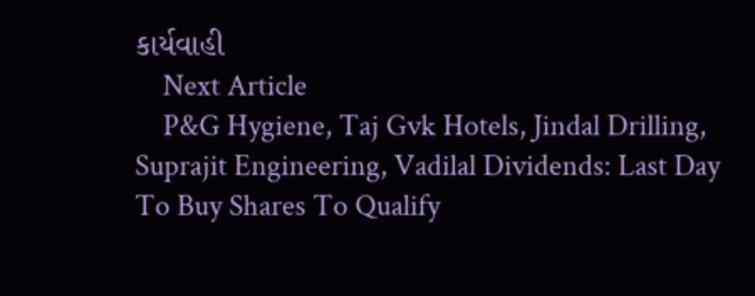કાર્યવાહી
    Next Article
    P&G Hygiene, Taj Gvk Hotels, Jindal Drilling, Suprajit Engineering, Vadilal Dividends: Last Day To Buy Shares To Qualify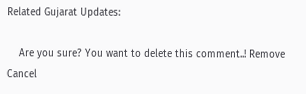Related Gujarat Updates:

    Are you sure? You want to delete this comment..! Remove Cancel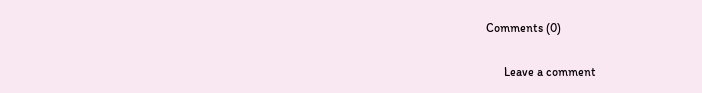Comments (0)

      Leave a comment